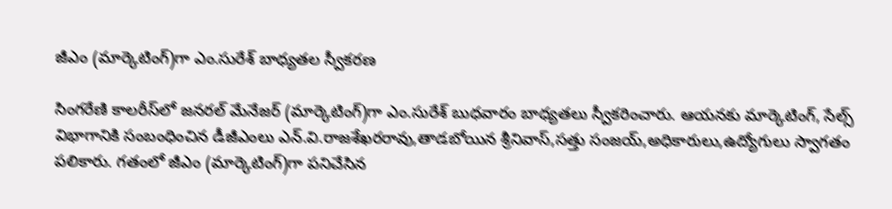జీఎం (మార్కెటింగ్‌)గా ఎం.సురేశ్‌ బాధ్యతల స్వీకరణ

సింగరేణి కాలరీస్‌లో జనరల్‌ మేనేజర్‌ (మార్కెటింగ్‌)గా ఎం.సురేశ్‌ బుధవారం బాధ్యతలు స్వీకరించారు. ఆయనకు మార్కెటింగ్‌, సేల్స్‌ విభాగానికి సంబంధించిన డీజీఎంలు ఎన్‌.వి.రాజశేఖరరావు,తాడబోయిన శ్రీనివాస్‌,సత్తు సంజయ్‌,అధికారులు,ఉద్యోగులు స్వాగతం పలికారు. గతంలో జీఎం (మార్కెటింగ్‌)గా పనిచేసిన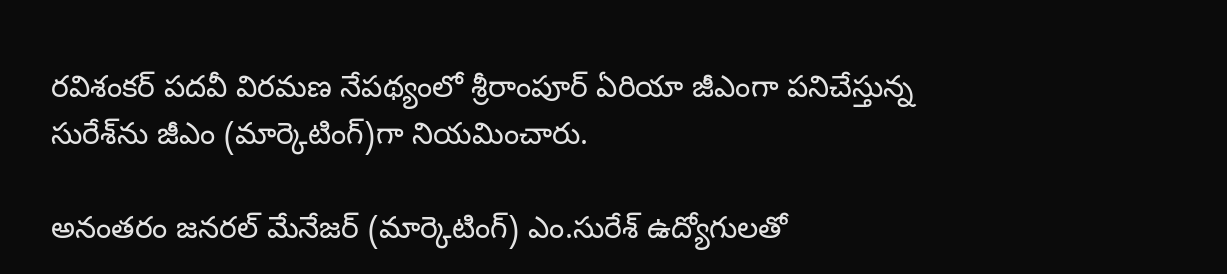రవిశంకర్‌ పదవీ విరమణ నేపథ్యంలో శ్రీరాంపూర్‌ ఏరియా జీఎంగా పనిచేస్తున్న సురేశ్‌ను జీఎం (మార్కెటింగ్‌)గా నియమించారు.

అనంతరం జనరల్‌ మేనేజర్‌ (మార్కెటింగ్) ఎం.సురేశ్‌ ఉద్యోగులతో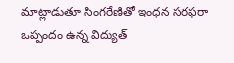మాట్లాడుతూ సింగరేణితో ఇంధన సరఫరా ఒప్పందం ఉన్న విద్యుత్‌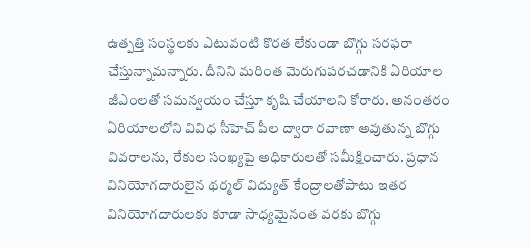ఉత్పత్తి సంస్థలకు ఎటువంటి కొరత లేకుండా బొగ్గు సరఫరా చేస్తున్నామన్నారు. దీనిని మరింత మెరుగుపరచడానికి ఏరియాల జీఎంలతో సమన్వయం చేస్తూ కృషి చేయాలని కోరారు. అనంతరం ఏరియాలలోని వివిధ సీహెచ్‌ పీల ద్వారా రవాణా అవుతున్న బొగ్గు వివరాలను, రేకుల సంఖ్యపై అధికారులతో సమీక్షించారు. ప్రధాన వినియోగదారులైన థర్మల్‌ విద్యుత్‌ కేంద్రాలతోపాటు ఇతర వినియోగదారులకు కూడా సాధ్యమైనంత వరకు బొగ్గు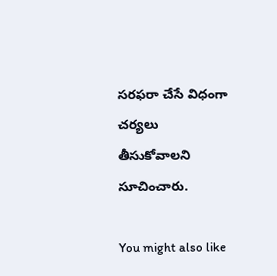సరఫరా చేసే విధంగా చర్యలు తీసుకోవాలని సూచించారు.

You might also like